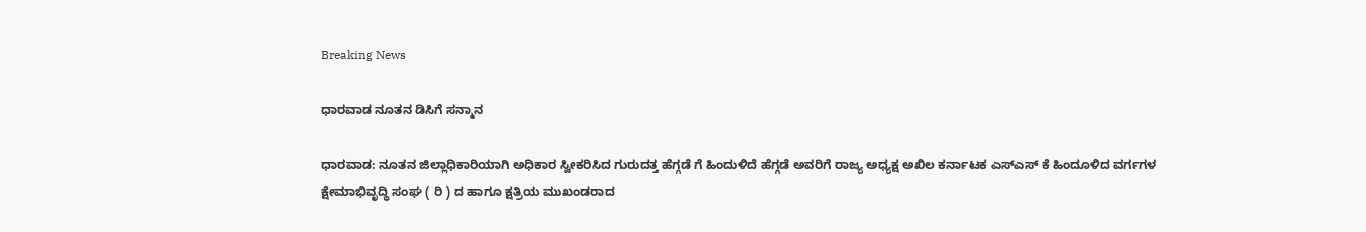Breaking News

ಧಾರವಾಡ ನೂತನ ಡಿಸಿಗೆ ಸನ್ಮಾನ

ಧಾರವಾಡ: ನೂತನ ಜಿಲ್ಲಾಧಿಕಾರಿಯಾಗಿ ಅಧಿಕಾರ ಸ್ವೀಕರಿಸಿದ ಗುರುದತ್ತ ಹೆಗ್ಗಡೆ ಗೆ ಹಿಂದುಳಿದೆ ಹೆಗ್ಗಡೆ ಅವರಿಗೆ ರಾಜ್ಯ ಅಧ್ಯಕ್ಷ ಅಖಿಲ ಕರ್ನಾಟಕ ಎಸ್ಎಸ್ ಕೆ ಹಿಂದೂಳಿದ ವರ್ಗಗಳ ಕ್ಷೇಮಾಭಿವೃದ್ಧಿ ಸಂಘ ( ರಿ ) ದ ಹಾಗೂ ಕ್ಷತ್ರಿಯ ಮುಖಂಡರಾದ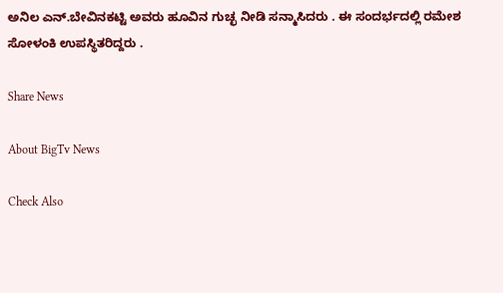ಅನಿಲ ಎನ್.ಬೇವಿನಕಟ್ಟಿ ಅವರು ಹೂವಿನ ಗುಚ್ಛ ನೀಡಿ ಸನ್ಮಾಸಿದರು . ಈ ಸಂದರ್ಭದಲ್ಲಿ ರಮೇಶ ಸೋಳಂಕಿ ಉಪಸ್ಥಿತರಿದ್ದರು .

Share News

About BigTv News

Check Also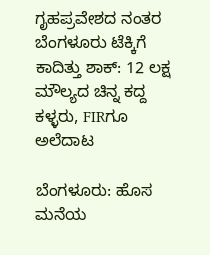ಗೃಹಪ್ರವೇಶದ ನಂತರ ಬೆಂಗಳೂರು ಟೆಕ್ಕಿಗೆ ಕಾದಿತ್ತು ಶಾಕ್: 12 ಲಕ್ಷ ಮೌಲ್ಯದ ಚಿನ್ನ ಕದ್ದ ಕಳ್ಳರು, FIRಗೂ ಅಲೆದಾಟ

ಬೆಂಗಳೂರು: ಹೊಸ ಮನೆಯ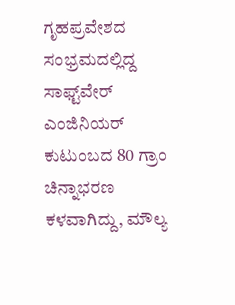ಗೃಹಪ್ರವೇಶದ ಸಂಭ್ರಮದಲ್ಲಿದ್ದ ಸಾಫ್ಟ್‌ವೇರ್ ಎಂಜಿನಿಯರ್ ಕುಟುಂಬದ 80 ಗ್ರಾಂ ಚಿನ್ನಾಭರಣ ಕಳವಾಗಿದ್ದು, ಮೌಲ್ಯ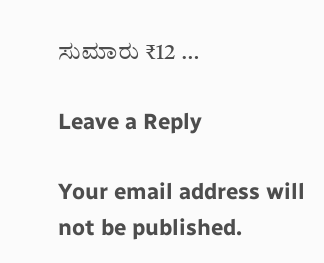ಸುಮಾರು ₹12 …

Leave a Reply

Your email address will not be published.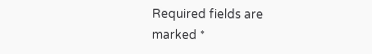Required fields are marked *